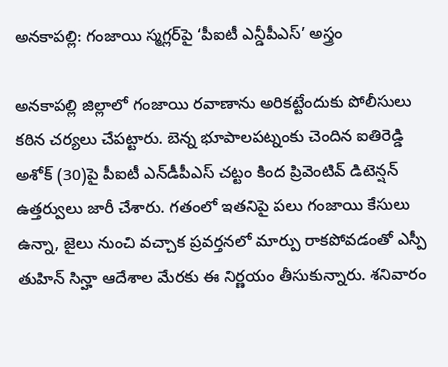అనకాపల్లి: గంజాయి స్మగ్లర్‌పై ‘పీఐటీ ఎన్డీపీఎస్’ అస్త్రం

అనకాపల్లి జిల్లాలో గంజాయి రవాణాను అరికట్టేందుకు పోలీసులు కఠిన చర్యలు చేపట్టారు. బెన్న భూపాలపట్నంకు చెందిన ఐతిరెడ్డి అశోక్ (30)పై పీఐటీ ఎన్‌డీపీఎస్‌ చట్టం కింద ప్రివెంటివ్ డిటెన్షన్ ఉత్తర్వులు జారీ చేశారు. గతంలో ఇతనిపై పలు గంజాయి కేసులు ఉన్నా, జైలు నుంచి వచ్చాక ప్రవర్తనలో మార్పు రాకపోవడంతో ఎస్పీ తుహిన్ సిన్హా ఆదేశాల మేరకు ఈ నిర్ణయం తీసుకున్నారు. శనివారం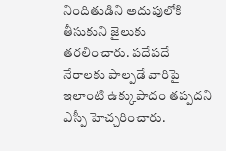నిందితుడిని అదుపులోకి తీసుకుని జైలుకు తరలించారు. పదేపదే నేరాలకు పాల్పడే వారిపై ఇలాంటి ఉక్కుపాదం తప్పదని ఎస్పీ హెచ్చరించారు.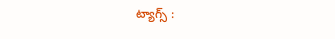ట్యాగ్స్ :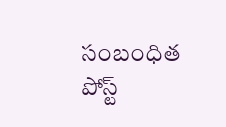సంబంధిత పోస్ట్